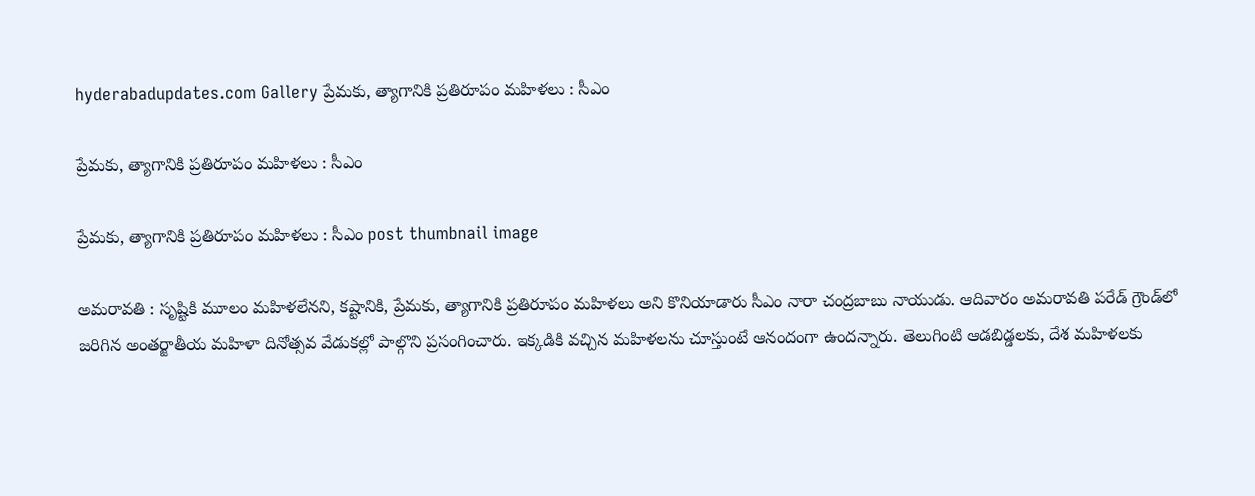hyderabadupdates.com Gallery ప్రేమ‌కు, త్యాగానికి ప్ర‌తిరూపం మ‌హిళ‌లు : సీఎం

ప్రేమ‌కు, త్యాగానికి ప్ర‌తిరూపం మ‌హిళ‌లు : సీఎం

ప్రేమ‌కు, త్యాగానికి ప్ర‌తిరూపం మ‌హిళ‌లు : సీఎం post thumbnail image

అమ‌రావ‌తి : సృష్టికి మూలం మహిళలేన‌ని, కష్టానికి, ప్రేమకు, త్యాగానికి ప్రతిరూపం మహిళలు అని కొనియాడారు సీఎం నారా చంద్ర‌బాబు నాయుడు. ఆదివారం అమరావతి పరేడ్ గ్రౌండ్‌లో జ‌రిగిన అంతర్జాతీయ మహిళా దినోత్సవ వేడుకల్లో పాల్గొని ప్రసంగించారు. ఇక్క‌డికి వ‌చ్చిన‌ మహిళలను చూస్తుంటే ఆనందంగా ఉందన్నారు. తెలుగింటి ఆడబిడ్డలకు, దేశ మహిళలకు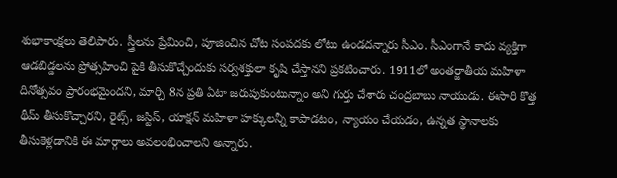శుభాకాంక్షలు తెలిపారు. స్త్రీలను ప్రేమించి, పూజించిన చోట సంపదకు లోటు ఉండద‌న్నారు సీఎం. సీఎంగానే కాదు వ్యక్తిగా ఆడబిడ్డలను ప్రోత్సహించి పైకి తీసుకొచ్చేందుకు సర్వశక్తులా కృషి చేస్తానని ప్ర‌క‌టించారు. 1911లో అంతర్జాతీయ మహిళా దినోత్సవం ప్రారంభమైంద‌ని, మార్చి 8న ప్ర‌తి ఏటా జరుపుకుంటున్నాం అని గుర్తు చేశారు చంద్ర‌బాబు నాయుడు. ఈసారి కొత్త థీమ్ తీసుకొచ్చారని, రైట్స్, జస్టిస్, యాక్షన్ మ‌హిళా హక్కులన్నీ కాపాడటం, న్యాయం చేయడం, ఉన్నత స్థానాలకు తీసుకెళ్లడానికి ఈ మార్గాలు అవలంభించాలని అన్నారు.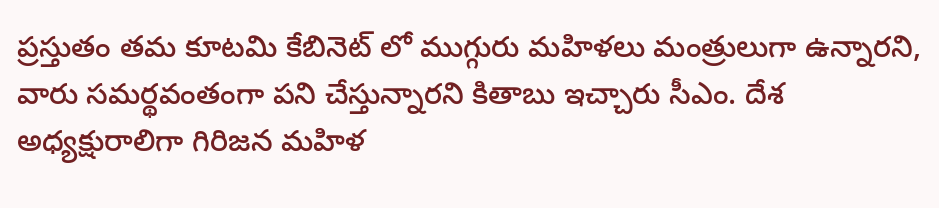ప్ర‌స్తుతం త‌మ కూట‌మి కేబినెట్ లో ముగ్గురు మ‌హిళ‌లు మంత్రులుగా ఉన్నార‌ని, వారు స‌మ‌ర్థ‌వంతంగా ప‌ని చేస్తున్నార‌ని కితాబు ఇచ్చారు సీఎం. దేశ అధ్యక్షురాలిగా గిరిజన మహిళ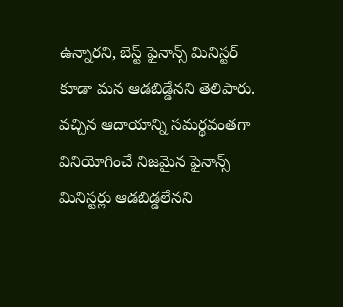ఉన్నారని, బెస్ట్ ఫైనాన్స్ మినిస్టర్ కూడా మన ఆడబిడ్డేన‌ని తెలిపారు. వచ్చిన ఆదాయాన్ని సమర్థవంతగా వినియోగించే నిజమైన ఫైనాన్స్ మినిస్టర్లు ఆడబిడ్డలేన‌ని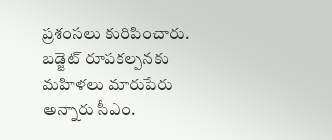ప్ర‌శంస‌లు కురిపించారు. బడ్జెట్ రూపకల్పనకు మహిళలు మారుపేరు అన్నారు సీఎం.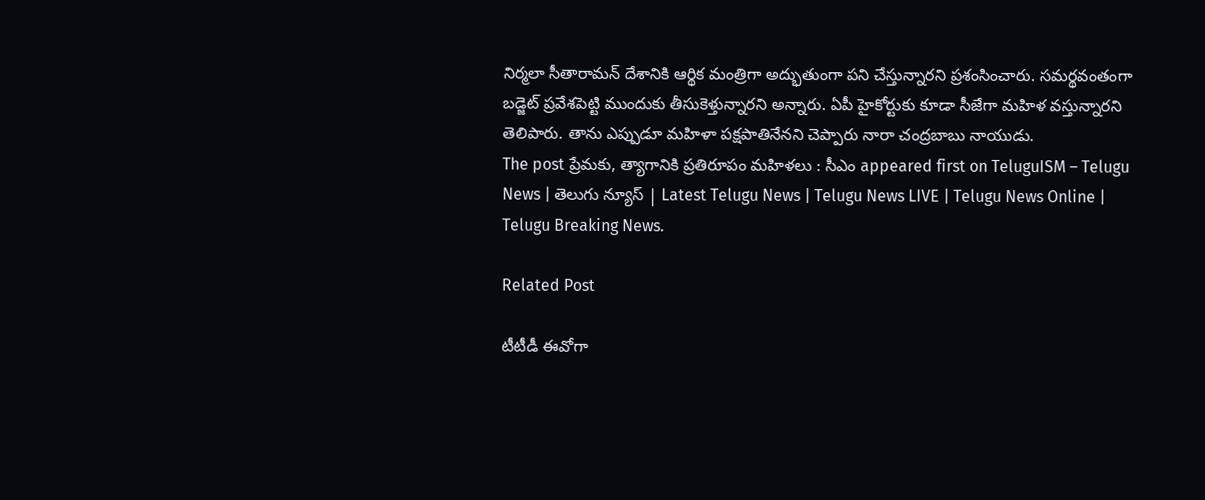నిర్మలా సీతారామన్ దేశానికి ఆర్థిక మంత్రిగా అద్భుతుంగా పని చేస్తున్నారని ప్ర‌శంసించారు. సమర్థవంతంగా బడ్జెట్ ప్రవేశపెట్టి ముందుకు తీసుకెళ్తున్నారని అన్నారు. ఏపీ హైకోర్టుకు కూడా సీజేగా మహిళ వస్తున్నారని తెలిపారు. తాను ఎప్పుడూ మ‌హిళా ప‌క్ష‌పాతినేన‌ని చెప్పారు నారా చంద్ర‌బాబు నాయుడు.
The post ప్రేమ‌కు, త్యాగానికి ప్ర‌తిరూపం మ‌హిళ‌లు : సీఎం appeared first on TeluguISM – Telugu News | తెలుగు న్యూస్ | Latest Telugu News | Telugu News LIVE | Telugu News Online | Telugu Breaking News.

Related Post

టీటీడీ ఈవోగా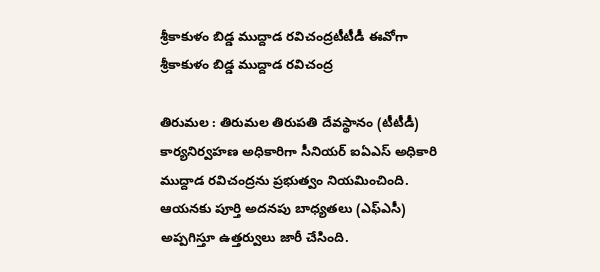శ్రీ‌కాకుళం బిడ్డ ముద్దాడ ర‌విచంద్ర‌టీటీడీ ఈవోగా శ్రీ‌కాకుళం బిడ్డ ముద్దాడ ర‌విచంద్ర‌

తిరుమ‌ల : తిరుమల తిరుపతి దేవస్థానం (టీటీడీ) కార్యనిర్వహణ అధికారిగా సీనియర్ ఐఏఎస్ అధికారి ముద్దాడ రవిచంద్రను ప్రభుత్వం నియమించింది. ఆయనకు పూర్తి అదనపు బాధ్యతలు (ఎఫ్ఎసీ) అప్పగిస్తూ ఉత్తర్వులు జారీ చేసింది.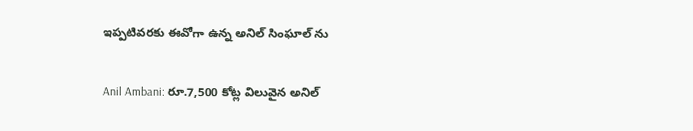ఇప్పటివరకు ఈవోగా ఉన్న అనిల్ సింఘాల్ ను

Anil Ambani: రూ.7,500 కోట్ల విలువైన అనిల్‌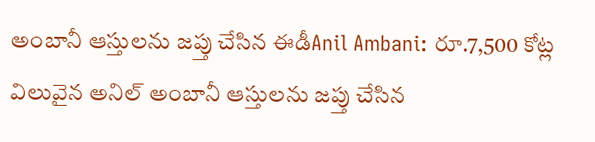అంబానీ ఆస్తులను జప్తు చేసిన ఈడీAnil Ambani: రూ.7,500 కోట్ల విలువైన అనిల్‌ అంబానీ ఆస్తులను జప్తు చేసిన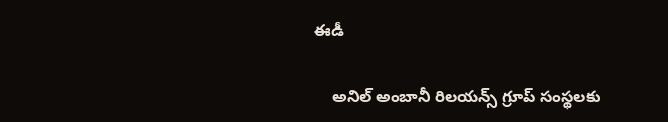ఈడీ

    అనిల్‌ అంబానీ రిలయన్స్‌ గ్రూప్‌ సంస్థలకు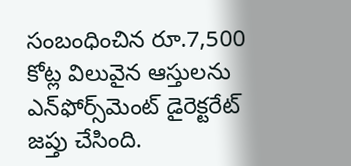సంబంధించిన రూ.7,500 కోట్ల విలువైన ఆస్తులను ఎన్‌ఫోర్స్‌మెంట్‌ డైరెక్టరేట్‌ జప్తు చేసింది.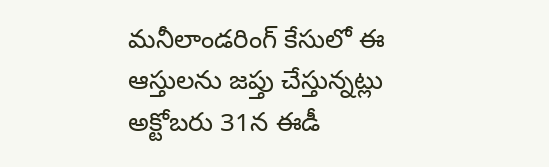మనీలాండరింగ్‌ కేసులో ఈ ఆస్తులను జప్తు చేస్తున్నట్లు అక్టోబరు 31న ఈడీ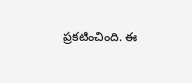ప్రకటించింది. ఈ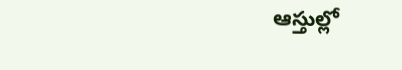ఆస్తుల్లో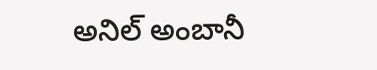అనిల్‌ అంబానీ